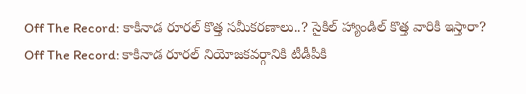Off The Record: కాకినాడ రూరల్ కొత్త సమీకరణాలు..? సైకిల్ హ్యాండిల్ కొత్త వారికి ఇస్తారా?
Off The Record: కాకినాడ రూరల్ నియోజకవర్గానికి టీడీపీకి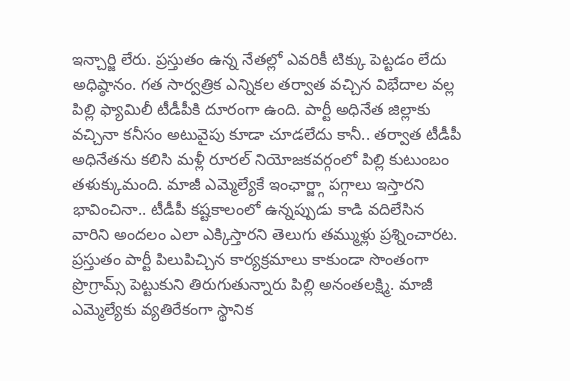ఇన్చార్జి లేరు. ప్రస్తుతం ఉన్న నేతల్లో ఎవరికీ టిక్కు పెట్టడం లేదు అధిష్ఠానం. గత సార్వత్రిక ఎన్నికల తర్వాత వచ్చిన విభేదాల వల్ల పిల్లి ఫ్యామిలీ టీడీపీకి దూరంగా ఉంది. పార్టీ అధినేత జిల్లాకు వచ్చినా కనీసం అటువైపు కూడా చూడలేదు కానీ.. తర్వాత టీడీపీ అధినేతను కలిసి మళ్లీ రూరల్ నియోజకవర్గంలో పిల్లి కుటుంబం తళుక్కుమంది. మాజీ ఎమ్మెల్యేకే ఇంఛార్జ్గా పగ్గాలు ఇస్తారని భావించినా.. టీడీపీ కష్టకాలంలో ఉన్నప్పుడు కాడి వదిలేసిన వారిని అందలం ఎలా ఎక్కిస్తారని తెలుగు తమ్ముళ్లు ప్రశ్నించారట. ప్రస్తుతం పార్టీ పిలుపిచ్చిన కార్యక్రమాలు కాకుండా సొంతంగా ప్రొగ్రామ్స్ పెట్టుకుని తిరుగుతున్నారు పిల్లి అనంతలక్ష్మి. మాజీ ఎమ్మెల్యేకు వ్యతిరేకంగా స్థానిక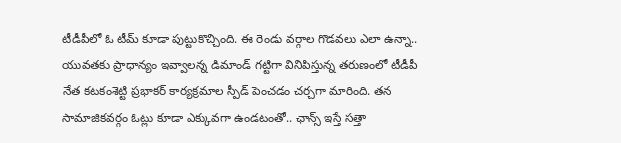టీడీపీలో ఓ టీమ్ కూడా పుట్టుకొచ్చింది. ఈ రెండు వర్గాల గొడవలు ఎలా ఉన్నా.. యువతకు ప్రాధాన్యం ఇవ్వాలన్న డిమాండ్ గట్టిగా వినిపిస్తున్న తరుణంలో టీడీపీ నేత కటకంశెట్టి ప్రభాకర్ కార్యక్రమాల స్పీడ్ పెంచడం చర్చగా మారింది. తన సామాజికవర్గం ఓట్లు కూడా ఎక్కువగా ఉండటంతో.. ఛాన్స్ ఇస్తే సత్తా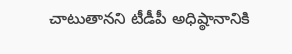చాటుతానని టీడీపీ అధిష్ఠానానికి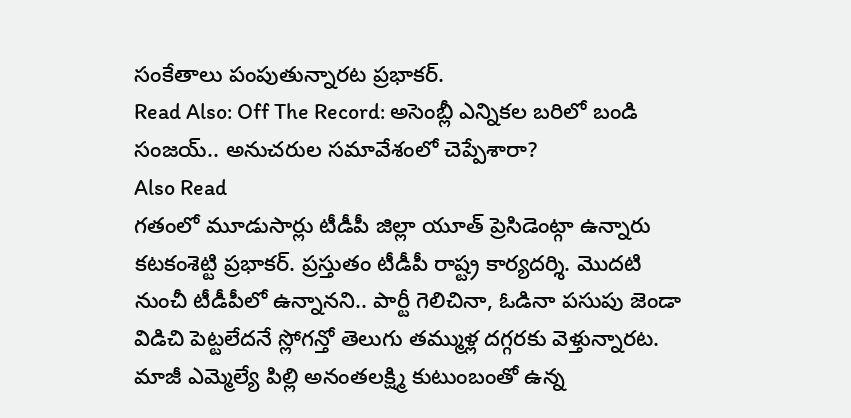సంకేతాలు పంపుతున్నారట ప్రభాకర్.
Read Also: Off The Record: అసెంబ్లీ ఎన్నికల బరిలో బండి సంజయ్.. అనుచరుల సమావేశంలో చెప్పేశారా?
Also Read
గతంలో మూడుసార్లు టీడీపీ జిల్లా యూత్ ప్రెసిడెంట్గా ఉన్నారు కటకంశెట్టి ప్రభాకర్. ప్రస్తుతం టీడీపీ రాష్ట్ర కార్యదర్శి. మొదటి నుంచీ టీడీపీలో ఉన్నానని.. పార్టీ గెలిచినా, ఓడినా పసుపు జెండా విడిచి పెట్టలేదనే స్లోగన్తో తెలుగు తమ్ముళ్ల దగ్గరకు వెళ్తున్నారట. మాజీ ఎమ్మెల్యే పిల్లి అనంతలక్ష్మి కుటుంబంతో ఉన్న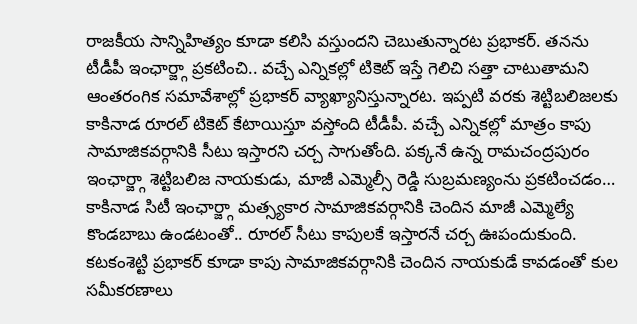రాజకీయ సాన్నిహిత్యం కూడా కలిసి వస్తుందని చెబుతున్నారట ప్రభాకర్. తనను టీడీపీ ఇంఛార్జ్గా ప్రకటించి.. వచ్చే ఎన్నికల్లో టికెట్ ఇస్తే గెలిచి సత్తా చాటుతామని ఆంతరంగిక సమావేశాల్లో ప్రభాకర్ వ్యాఖ్యానిస్తున్నారట. ఇప్పటి వరకు శెట్టిబలిజలకు కాకినాడ రూరల్ టికెట్ కేటాయిస్తూ వస్తోంది టీడీపీ. వచ్చే ఎన్నికల్లో మాత్రం కాపు సామాజికవర్గానికి సీటు ఇస్తారని చర్చ సాగుతోంది. పక్కనే ఉన్న రామచంద్రపురం ఇంఛార్జ్గా శెట్టిబలిజ నాయకుడు, మాజీ ఎమ్మెల్సీ రెడ్డి సుబ్రమణ్యంను ప్రకటించడం… కాకినాడ సిటీ ఇంఛార్జ్గా మత్స్యకార సామాజికవర్గానికి చెందిన మాజీ ఎమ్మెల్యే కొండబాబు ఉండటంతో.. రూరల్ సీటు కాపులకే ఇస్తారనే చర్చ ఊపందుకుంది. కటకంశెట్టి ప్రభాకర్ కూడా కాపు సామాజికవర్గానికి చెందిన నాయకుడే కావడంతో కుల సమీకరణాలు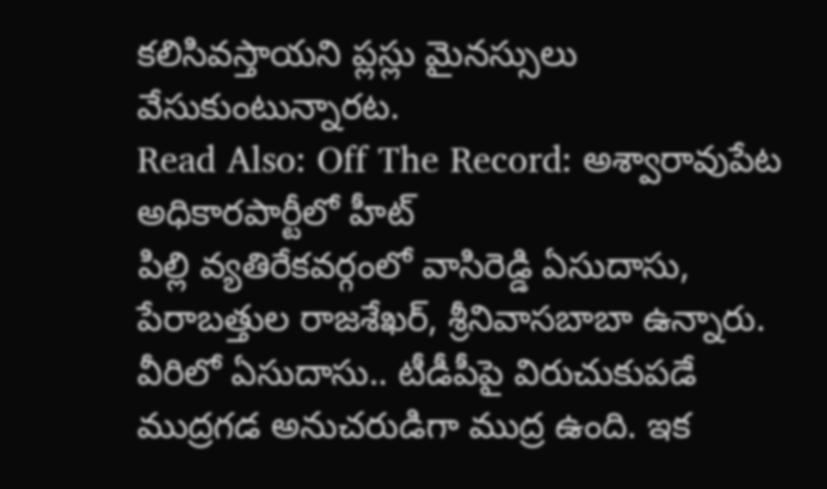కలిసివస్తాయని ప్లస్లు మైనస్సులు వేసుకుంటున్నారట.
Read Also: Off The Record: అశ్వారావుపేట అధికారపార్టీలో హీట్
పిల్లి వ్యతిరేకవర్గంలో వాసిరెడ్డి ఏసుదాసు, పేరాబత్తుల రాజశేఖర్, శ్రీనివాసబాబా ఉన్నారు. వీరిలో ఏసుదాసు.. టీడీపీపై విరుచుకుపడే ముద్రగడ అనుచరుడిగా ముద్ర ఉంది. ఇక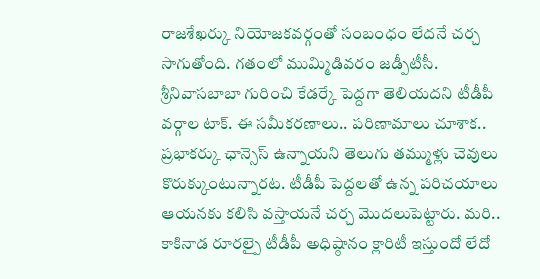రాజశేఖర్కు నియోజకవర్గంతో సంబంధం లేదనే చర్చ సాగుతోంది. గతంలో ముమ్మిడివరం జడ్పీటీసీ. శ్రీనివాసబాబా గురించి కేడర్కే పెద్దగా తెలియదని టీడీపీ వర్గాల టాక్. ఈ సమీకరణాలు.. పరిణామాలు చూశాక.. ప్రభాకర్కు ఛాన్సెస్ ఉన్నాయని తెలుగు తమ్ముళ్లు చెవులు కొరుక్కుంటున్నారట. టీడీపీ పెద్దలతో ఉన్న పరిచయాలు ఆయనకు కలిసి వస్తాయనే చర్చ మొదలుపెట్టారు. మరి.. కాకినాడ రూరల్పై టీడీపీ అధిష్ఠానం క్లారిటీ ఇస్తుందో లేదో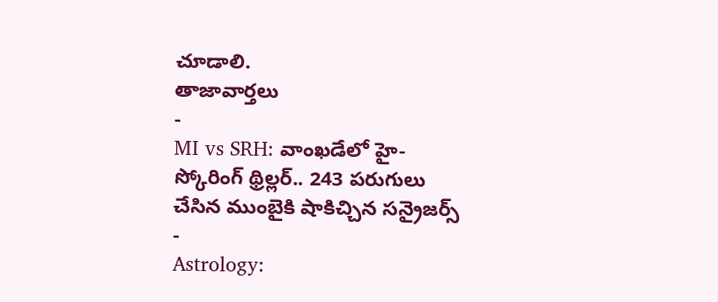చూడాలి.
తాజావార్తలు
-
MI vs SRH: వాంఖడేలో హై-స్కోరింగ్ థ్రిల్లర్.. 243 పరుగులు చేసిన ముంబైకి షాకిచ్చిన సన్రైజర్స్
-
Astrology: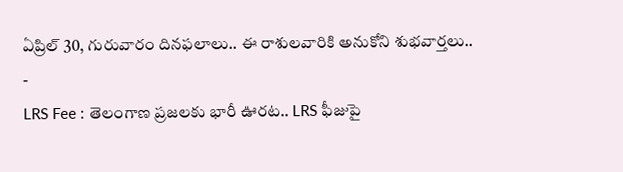ఏప్రిల్ 30, గురువారం దినఫలాలు.. ఈ రాశులవారికి అనుకోని శుభవార్తలు..
-
LRS Fee : తెలంగాణ ప్రజలకు భారీ ఊరట.. LRS ఫీజుపై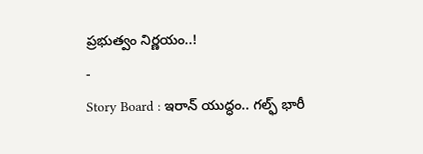ప్రభుత్వం నిర్ణయం..!
-
Story Board : ఇరాన్ యుద్ధం.. గల్ఫ్ భారీ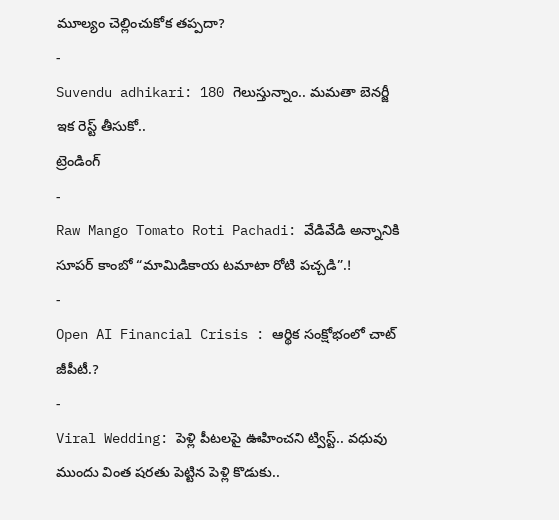మూల్యం చెల్లించుకోక తప్పదా?
-
Suvendu adhikari: 180 గెలుస్తున్నాం.. మమతా బెనర్జీ ఇక రెస్ట్ తీసుకో..
ట్రెండింగ్
-
Raw Mango Tomato Roti Pachadi: వేడివేడి అన్నానికి సూపర్ కాంబో “మామిడికాయ టమాటా రోటి పచ్చడి”.!
-
Open AI Financial Crisis : ఆర్థిక సంక్షోభంలో చాట్ జీపీటీ.?
-
Viral Wedding: పెళ్లి పీటలపై ఊహించని ట్విస్ట్.. వధువు ముందు వింత షరతు పెట్టిన పెళ్లి కొడుకు..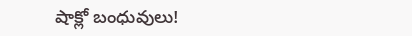షాక్లో బంధువులు!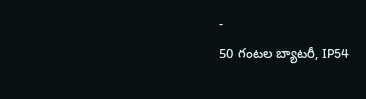-
50 గంటల బ్యాటరీ, IP54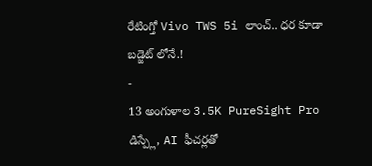రేటింగ్తో Vivo TWS 5i లాంచ్.. ధర కూడా బడ్జెట్ లోనే.!
-
13 అంగుళాల 3.5K PureSight Pro డిస్ప్లే, AI ఫీచర్లతో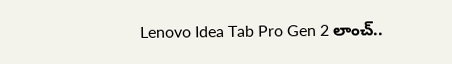Lenovo Idea Tab Pro Gen 2 లాంచ్..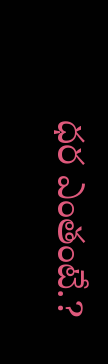ధర ఎంతంటే.?